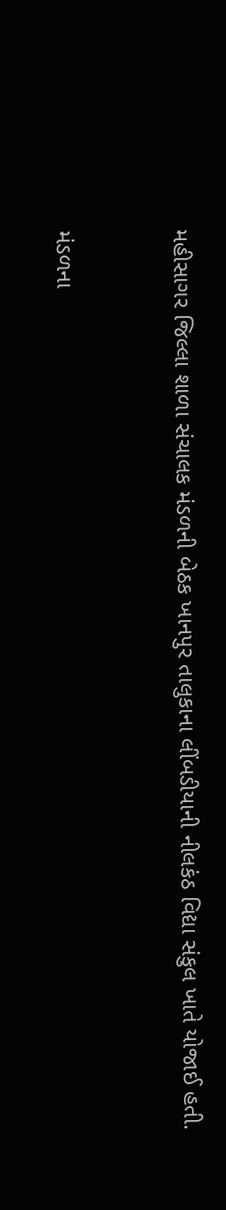મહીસાગર જિલ્લા શાળા સંચાલક મંડળની બેઠક ખાનપુર તાલુકાના લીંબડીયાની નીલકંઠ વિદ્યા સંકુલ ખાતે યોજાઈ હતી.


મંડળના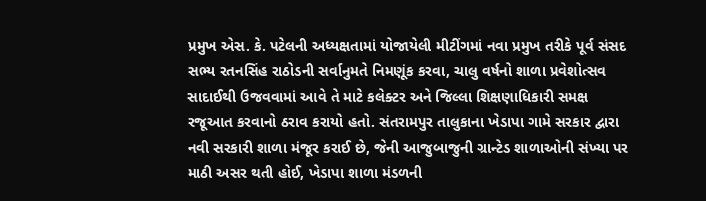પ્રમુખ એસ. કે. પટેલની અધ્યક્ષતામાં યોજાયેલી મીટીંગમાં નવા પ્રમુખ તરીકે પૂર્વ સંસદ સભ્ય રતનસિંહ રાઠોડની સર્વાનુમતે નિમણૂંક કરવા, ચાલુ વર્ષનો શાળા પ્રવેશોત્સવ સાદાઈથી ઉજવવામાં આવે તે માટે કલેક્ટર અને જિલ્લા શિક્ષણાધિકારી સમક્ષ રજૂઆત કરવાનો ઠરાવ કરાયો હતો. સંતરામપુર તાલુકાના ખેડાપા ગામે સરકાર દ્વારા નવી સરકારી શાળા મંજૂર કરાઈ છે, જેની આજુબાજુની ગ્રાન્ટેડ શાળાઓની સંખ્યા પર માઠી અસર થતી હોઈ, ખેડાપા શાળા મંડળની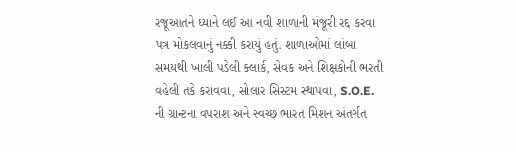રજૂઆતને ધ્યાને લઈ આ નવી શાળાની મંજૂરી રદ્દ કરવા પત્ર મોકલવાનું નક્કી કરાયું હતું. શાળાઓમાં લાંબા સમયથી ખાલી પડેલી ક્લાર્ક, સેવક અને શિક્ષકોની ભરતી વહેલી તકે કરાવવા, સોલાર સિસ્ટમ સ્થાપવા, S.O.E. ની ગ્રાન્ટના વપરાશ અને સ્વચ્છ ભારત મિશન અંતર્ગત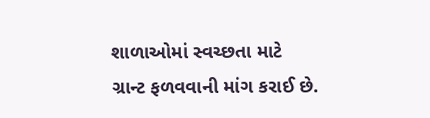શાળાઓમાં સ્વચ્છતા માટે ગ્રાન્ટ ફળવવાની માંગ કરાઈ છે.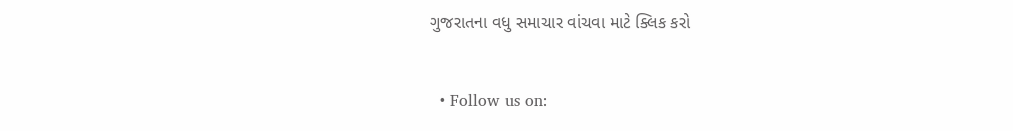ગુજરાતના વધુ સમાચાર વાંચવા માટે ક્લિક કરો


  • Follow us on: